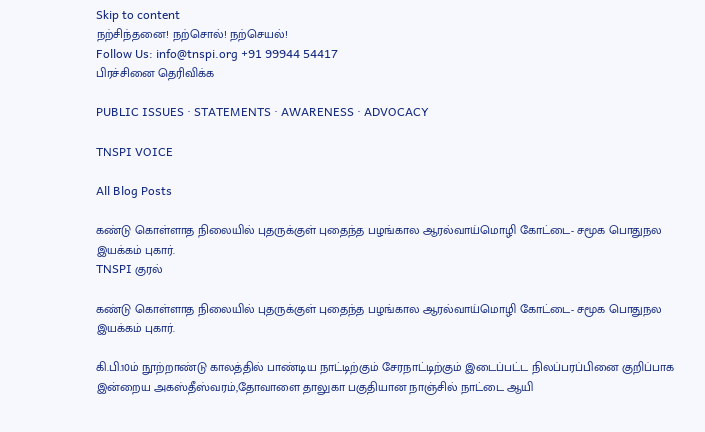Skip to content
நற்சிந்தனை! நற்சொல்! நற்செயல்!
Follow Us: info@tnspi.org +91 99944 54417
பிரச்சினை தெரிவிக்க

PUBLIC ISSUES · STATEMENTS · AWARENESS · ADVOCACY

TNSPI VOICE

All Blog Posts

கண்டு கொள்ளாத நிலையில் புதருக்குள் புதைந்த பழங்கால ஆரல்வாய்மொழி கோட்டை- சமூக பொதுநல இயக்கம் புகார்.
TNSPI குரல்

கண்டு கொள்ளாத நிலையில் புதருக்குள் புதைந்த பழங்கால ஆரல்வாய்மொழி கோட்டை- சமூக பொதுநல இயக்கம் புகார்.

கி.பி.10ம் நூற்றாண்டு காலத்தில் பாண்டிய நாட்டிற்கும் சேரநாட்டிற்கும் இடைப்பட்ட நிலப்பரப்பினை குறிப்பாக இன்றைய அகஸ்தீஸ்வரம்,தோவாளை தாலுகா பகுதியான நாஞ்சில் நாட்டை ஆயி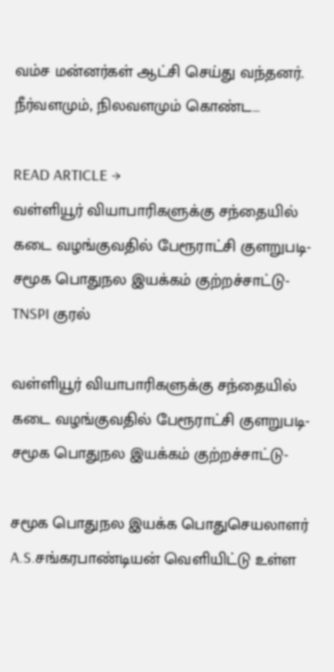வம்ச மன்னர்கள் ஆட்சி செய்து வந்தனர். நீர்வளமும், நிலவளமும் கொண்ட…

READ ARTICLE →
வள்ளியூர் வியாபாரிகளுக்கு சந்தையில் கடை வழங்குவதில் பேரூராட்சி குளறுபடி- சமூக பொதுநல இயக்கம் குற்றச்சாட்டு-
TNSPI குரல்

வள்ளியூர் வியாபாரிகளுக்கு சந்தையில் கடை வழங்குவதில் பேரூராட்சி குளறுபடி- சமூக பொதுநல இயக்கம் குற்றச்சாட்டு-

சமூக பொதுநல இயக்க பொதுசெயலாளர் A.S.சங்கரபாண்டியன் வெளியிட்டு உள்ள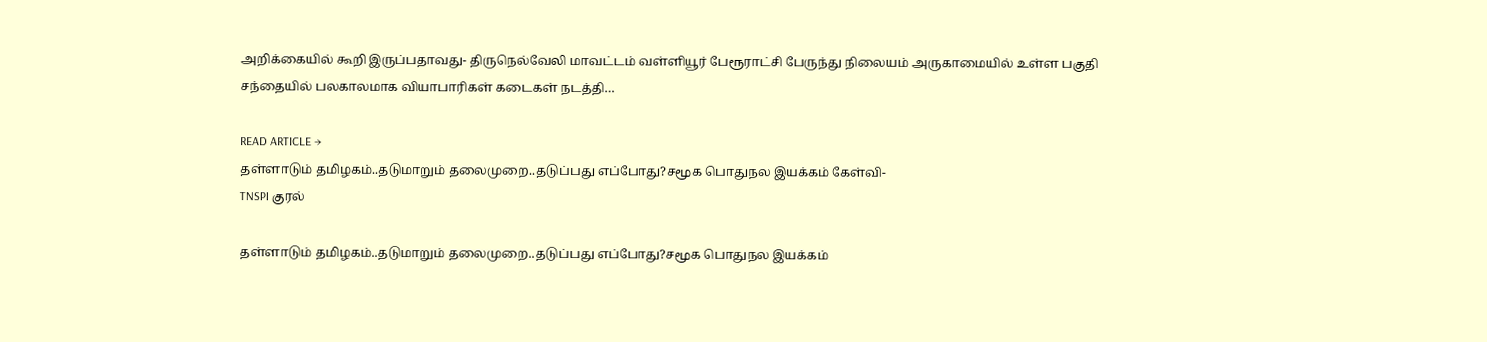அறிக்கையில் கூறி இருப்பதாவது- திருநெல்வேலி மாவட்டம் வள்ளியூர் பேரூராட்சி பேருந்து நிலையம் அருகாமையில் உள்ள பகுதி சந்தையில் பலகாலமாக வியாபாரிகள் கடைகள் நடத்தி…

READ ARTICLE →
தள்ளாடும் தமிழகம்..தடுமாறும் தலைமுறை..தடுப்பது எப்போது?சமூக பொதுநல இயக்கம் கேள்வி-
TNSPI குரல்

தள்ளாடும் தமிழகம்..தடுமாறும் தலைமுறை..தடுப்பது எப்போது?சமூக பொதுநல இயக்கம்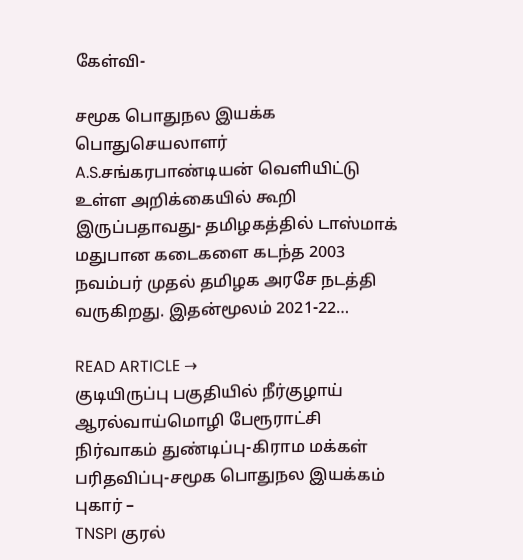கேள்வி-

சமூக பொதுநல இயக்க பொதுசெயலாளர் A.S.சங்கரபாண்டியன் வெளியிட்டு உள்ள அறிக்கையில் கூறி இருப்பதாவது- தமிழகத்தில் டாஸ்மாக் மதுபான கடைகளை கடந்த 2003 நவம்பர் முதல் தமிழக அரசே நடத்தி வருகிறது. இதன்மூலம் 2021-22…

READ ARTICLE →
குடியிருப்பு பகுதியில் நீர்குழாய் ஆரல்வாய்மொழி பேரூராட்சி நிர்வாகம் துண்டிப்பு-கிராம மக்கள் பரிதவிப்பு-சமூக பொதுநல இயக்கம் புகார் –
TNSPI குரல்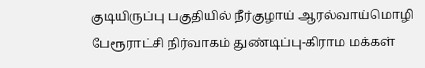குடியிருப்பு பகுதியில் நீர்குழாய் ஆரல்வாய்மொழி பேரூராட்சி நிர்வாகம் துண்டிப்பு-கிராம மக்கள்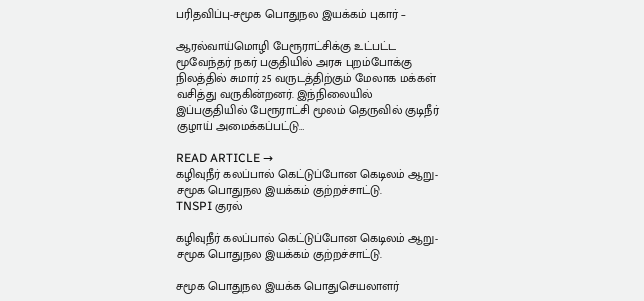பரிதவிப்பு-சமூக பொதுநல இயக்கம் புகார் –

ஆரல்வாய்மொழி பேரூராட்சிக்கு உட்பட்ட மூவேந்தர் நகர் பகுதியில் அரசு புறம்போக்கு நிலத்தில் சுமார் 25 வருடத்திற்கும் மேலாக மக்கள் வசித்து வருகின்றனர். இந்நிலையில் இப்பகுதியில் பேரூராட்சி மூலம் தெருவில் குடிநீர் குழாய் அமைக்கப்பட்டு…

READ ARTICLE →
கழிவுநீர் கலப்பால் கெட்டுப்போன கெடிலம் ஆறு-சமூக பொதுநல இயக்கம் குற்றச்சாட்டு.
TNSPI குரல்

கழிவுநீர் கலப்பால் கெட்டுப்போன கெடிலம் ஆறு-சமூக பொதுநல இயக்கம் குற்றச்சாட்டு.

சமூக பொதுநல இயக்க பொதுசெயலாளர்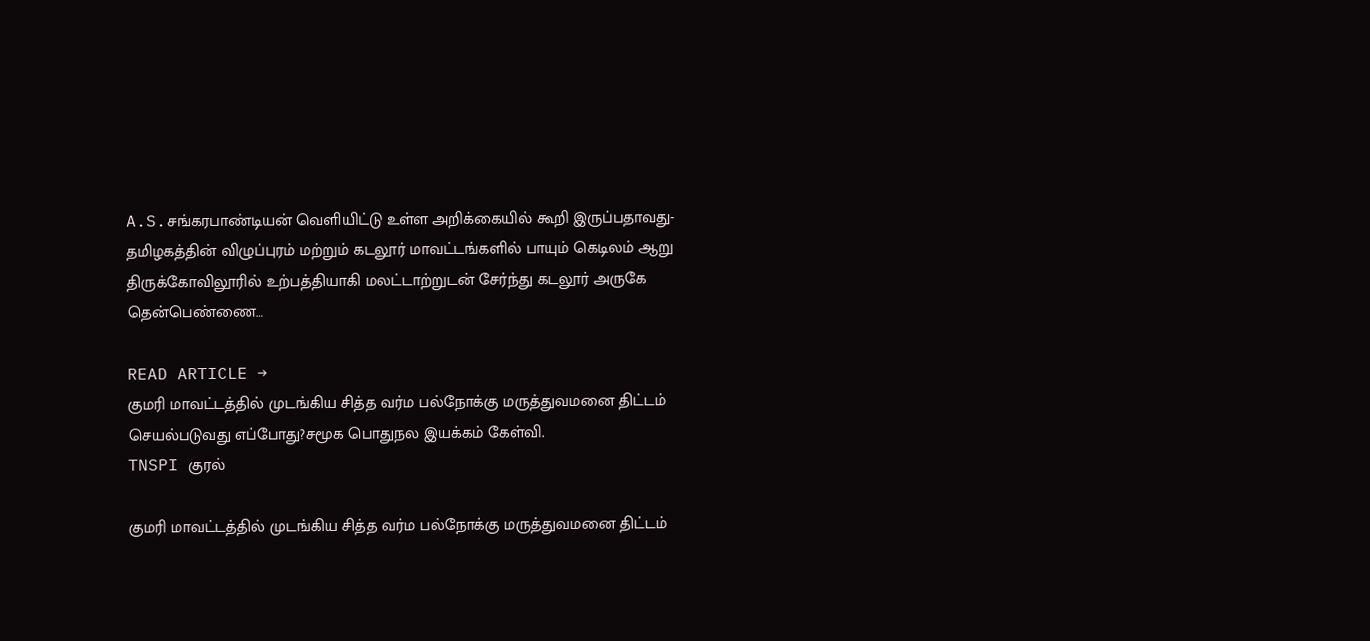A.S.சங்கரபாண்டியன் வெளியிட்டு உள்ள அறிக்கையில் கூறி இருப்பதாவது-தமிழகத்தின் விழுப்புரம் மற்றும் கடலூர் மாவட்டங்களில் பாயும் கெடிலம் ஆறு திருக்கோவிலூரில் உற்பத்தியாகி மலட்டாற்றுடன் சேர்ந்து கடலூர் அருகே தென்பெண்ணை…

READ ARTICLE →
குமரி மாவட்டத்தில் முடங்கிய சித்த வர்ம பல்நோக்கு மருத்துவமனை திட்டம் செயல்படுவது எப்போது?சமூக பொதுநல இயக்கம் கேள்வி.
TNSPI குரல்

குமரி மாவட்டத்தில் முடங்கிய சித்த வர்ம பல்நோக்கு மருத்துவமனை திட்டம்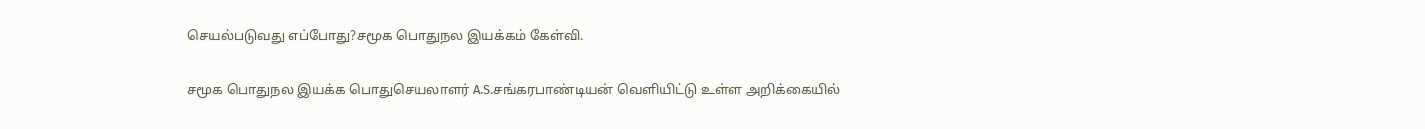செயல்படுவது எப்போது?சமூக பொதுநல இயக்கம் கேள்வி.

சமூக பொதுநல இயக்க பொதுசெயலாளர் A.S.சங்கரபாண்டியன் வெளியிட்டு உள்ள அறிக்கையில்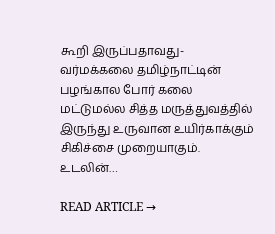கூறி இருப்பதாவது- வர்மக்கலை தமிழ்நாட்டின் பழங்கால போர் கலை மட்டுமல்ல சித்த மருத்துவத்தில் இருந்து உருவான உயிர்காக்கும் சிகிச்சை முறையாகும். உடலின்…

READ ARTICLE →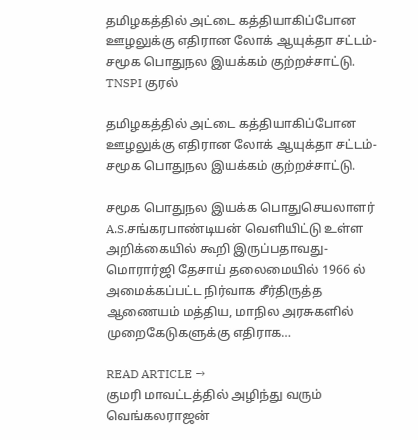தமிழகத்தில் அட்டை கத்தியாகிப்போன ஊழலுக்கு எதிரான லோக் ஆயுக்தா சட்டம்-சமூக பொதுநல இயக்கம் குற்றச்சாட்டு.
TNSPI குரல்

தமிழகத்தில் அட்டை கத்தியாகிப்போன ஊழலுக்கு எதிரான லோக் ஆயுக்தா சட்டம்-சமூக பொதுநல இயக்கம் குற்றச்சாட்டு.

சமூக பொதுநல இயக்க பொதுசெயலாளர் A.S.சங்கரபாண்டியன் வெளியிட்டு உள்ள அறிக்கையில் கூறி இருப்பதாவது- மொரார்ஜி தேசாய் தலைமையில் 1966 ல் அமைக்கப்பட்ட நிர்வாக சீர்திருத்த ஆணையம் மத்திய, மாநில அரசுகளில் முறைகேடுகளுக்கு எதிராக…

READ ARTICLE →
குமரி மாவட்டத்தில் அழிந்து வரும் வெங்கலராஜன்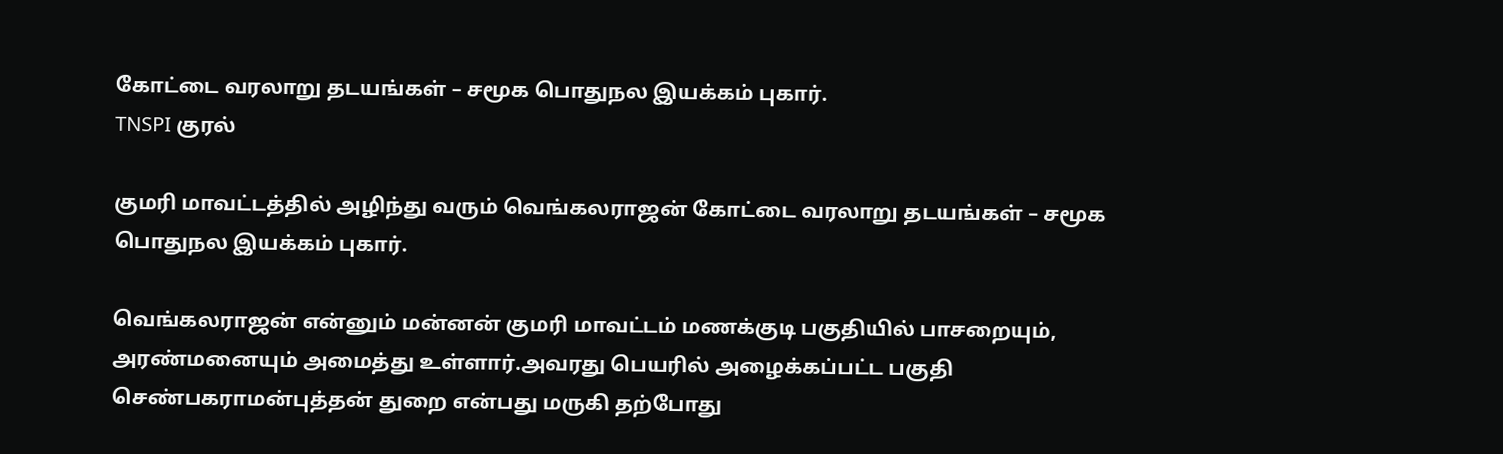கோட்டை வரலாறு தடயங்கள் – சமூக பொதுநல இயக்கம் புகார்.
TNSPI குரல்

குமரி மாவட்டத்தில் அழிந்து வரும் வெங்கலராஜன் கோட்டை வரலாறு தடயங்கள் – சமூக பொதுநல இயக்கம் புகார்.

வெங்கலராஜன் என்னும் மன்னன் குமரி மாவட்டம் மணக்குடி பகுதியில் பாசறையும், அரண்மனையும் அமைத்து உள்ளார்.அவரது பெயரில் அழைக்கப்பட்ட பகுதி செண்பகராமன்புத்தன் துறை என்பது மருகி தற்போது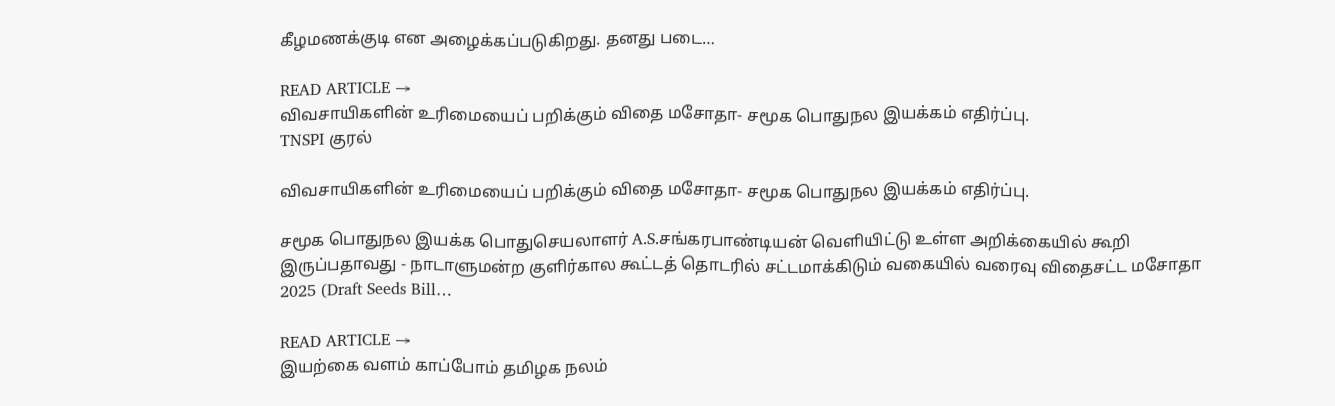கீழமணக்குடி என அழைக்கப்படுகிறது. தனது படை…

READ ARTICLE →
விவசாயிகளின் உரிமையைப் பறிக்கும் விதை மசோதா- சமூக பொதுநல இயக்கம் எதிர்ப்பு.
TNSPI குரல்

விவசாயிகளின் உரிமையைப் பறிக்கும் விதை மசோதா- சமூக பொதுநல இயக்கம் எதிர்ப்பு.

சமூக பொதுநல இயக்க பொதுசெயலாளர் A.S.சங்கரபாண்டியன் வெளியிட்டு உள்ள அறிக்கையில் கூறி இருப்பதாவது - நாடாளுமன்ற குளிர்கால கூட்டத் தொடரில் சட்டமாக்கிடும் வகையில் வரைவு விதைசட்ட மசோதா 2025 (Draft Seeds Bill…

READ ARTICLE →
இயற்கை வளம் காப்போம் தமிழக நலம்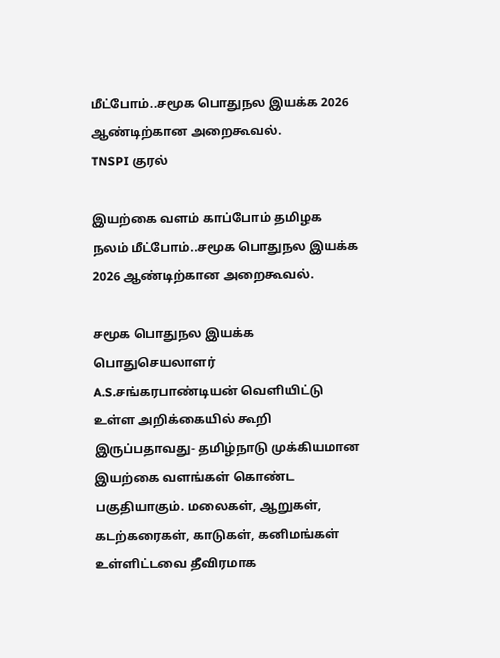மீட்போம்..சமூக பொதுநல இயக்க 2026 ஆண்டிற்கான அறைகூவல்.
TNSPI குரல்

இயற்கை வளம் காப்போம் தமிழக நலம் மீட்போம்..சமூக பொதுநல இயக்க 2026 ஆண்டிற்கான அறைகூவல்.

சமூக பொதுநல இயக்க பொதுசெயலாளர் A.S.சங்கரபாண்டியன் வெளியிட்டு உள்ள அறிக்கையில் கூறி இருப்பதாவது- தமிழ்நாடு முக்கியமான இயற்கை வளங்கள் கொண்ட பகுதியாகும். மலைகள், ஆறுகள், கடற்கரைகள், காடுகள், கனிமங்கள் உள்ளிட்டவை தீவிரமாக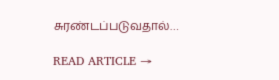சுரண்டப்படுவதால்…

READ ARTICLE →